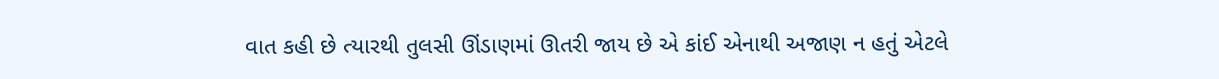વાત કહી છે ત્યારથી તુલસી ઊંડાણમાં ઊતરી જાય છે એ કાંઈ એનાથી અજાણ ન હતું એટલે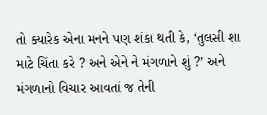તો ક્યારેક એના મનને પણ શંકા થતી કે, ‘તુલસી શા માટે ચિંતા કરે ? અને એને ને મંગળાને શું ?’ અને મંગળાનો વિચાર આવતાં જ તેની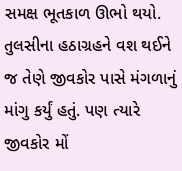સમક્ષ ભૂતકાળ ઊભો થયો. તુલસીના હઠાગ્રહને વશ થઈને જ તેણે જીવકોર પાસે મંગળાનું માંગુ કર્યું હતું. પણ ત્યારે જીવકોર મોં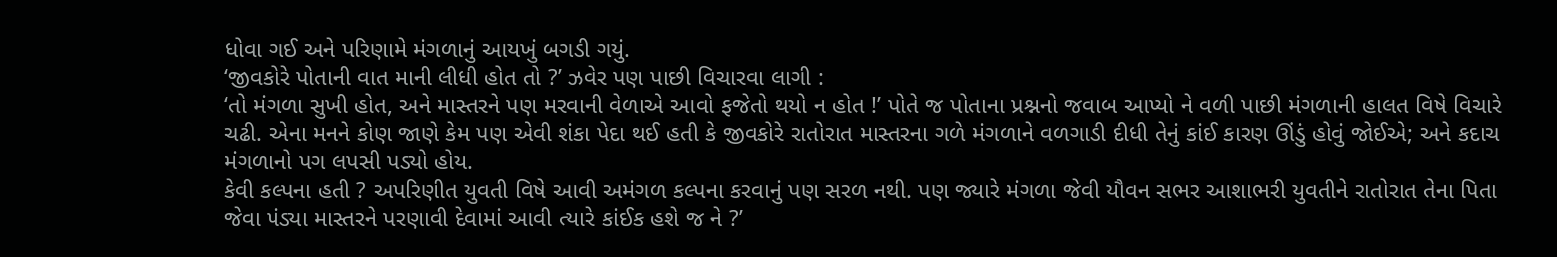ધોવા ગઈ અને પરિણામે મંગળાનું આયખું બગડી ગયું.
‘જીવકોરે પોતાની વાત માની લીધી હોત તો ?’ ઝવેર પણ પાછી વિચારવા લાગી :
‘તો મંગળા સુખી હોત, અને માસ્તરને પણ મરવાની વેળાએ આવો ફજેતો થયો ન હોત !’ પોતે જ પોતાના પ્રશ્નનો જવાબ આપ્યો ને વળી પાછી મંગળાની હાલત વિષે વિચારે ચઢી. એના મનને કોણ જાણે કેમ પણ એવી શંકા પેદા થઈ હતી કે જીવકોરે રાતોરાત માસ્તરના ગળે મંગળાને વળગાડી દીધી તેનું કાંઈ કારણ ઊંડું હોવું જોઈએ; અને કદાચ મંગળાનો પગ લપસી પડ્યો હોય.
કેવી કલ્પના હતી ? અપરિણીત યુવતી વિષે આવી અમંગળ કલ્પના કરવાનું પણ સરળ નથી. પણ જ્યારે મંગળા જેવી યૌવન સભર આશાભરી યુવતીને રાતોરાત તેના પિતા જેવા ૫ંડ્યા માસ્તરને પરણાવી દેવામાં આવી ત્યારે કાંઈક હશે જ ને ?’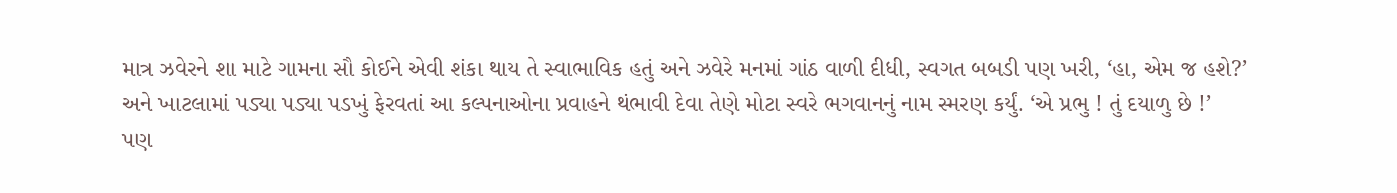માત્ર ઝવેરને શા માટે ગામના સૌ કોઈને એવી શંકા થાય તે સ્વાભાવિક હતું અને ઝવેરે મનમાં ગાંઠ વાળી દીધી, સ્વગત બબડી પણ ખરી, ‘હા, એમ જ હશે?’
અને ખાટલામાં પડ્યા પડ્યા પડખું ફેરવતાં આ કલ્પનાઓના પ્રવાહને થંભાવી દેવા તેણે મોટા સ્વરે ભગવાનનું નામ સ્મરણ કર્યું. ‘એ પ્રભુ ! તું દયાળુ છે !’
પણ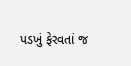પડખું ફેરવતાં જ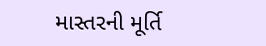માસ્તરની મૂર્તિ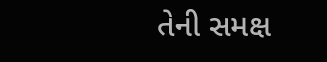તેની સમક્ષ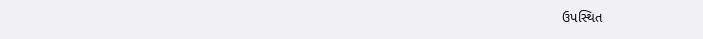ઉપસ્થિત